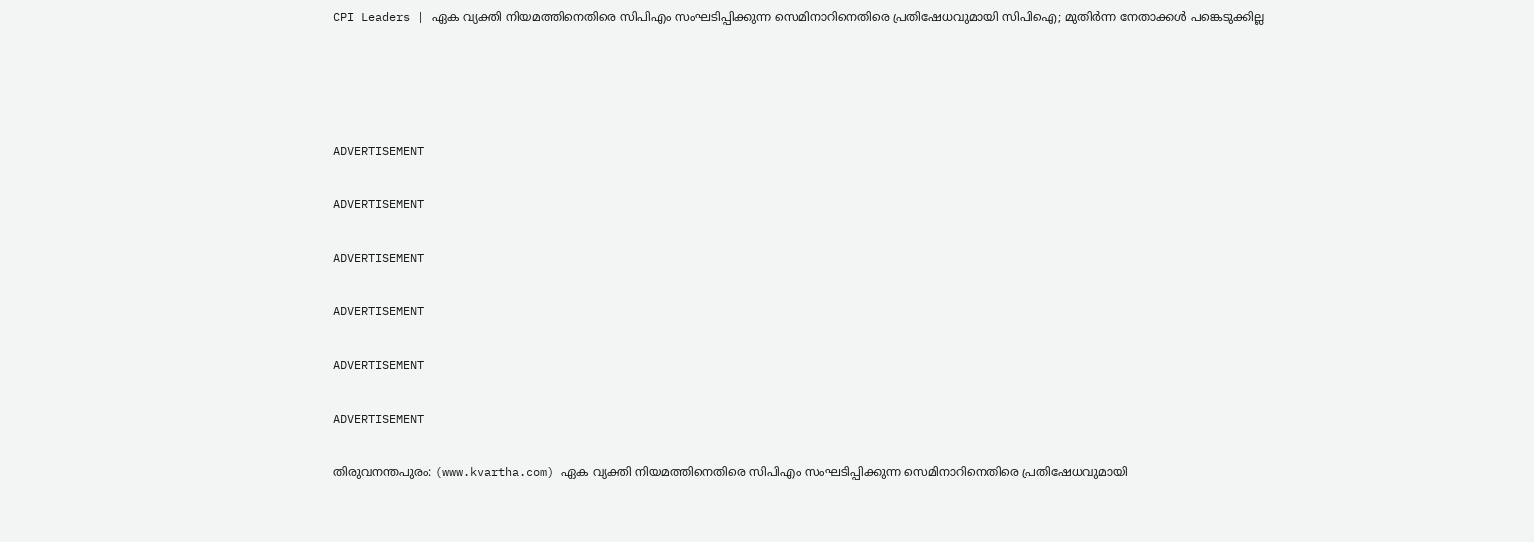CPI Leaders | ഏക വ്യക്തി നിയമത്തിനെതിരെ സിപിഎം സംഘടിപ്പിക്കുന്ന സെമിനാറിനെതിരെ പ്രതിഷേധവുമായി സിപിഐ; മുതിര്‍ന്ന നേതാക്കള്‍ പങ്കെടുക്കില്ല




ADVERTISEMENT

ADVERTISEMENT

ADVERTISEMENT

ADVERTISEMENT

ADVERTISEMENT

ADVERTISEMENT

തിരുവനന്തപുരം: (www.kvartha.com) ഏക വ്യക്തി നിയമത്തിനെതിരെ സിപിഎം സംഘടിപ്പിക്കുന്ന സെമിനാറിനെതിരെ പ്രതിഷേധവുമായി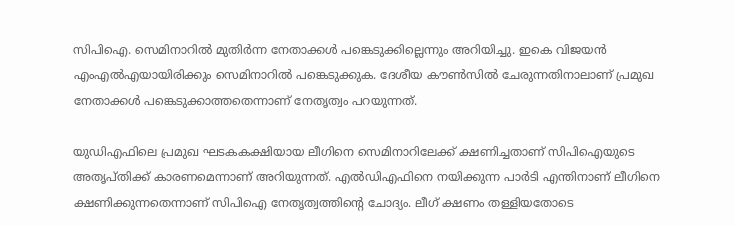സിപിഐ. സെമിനാറില്‍ മുതിര്‍ന്ന നേതാക്കള്‍ പങ്കെടുക്കില്ലെന്നും അറിയിച്ചു. ഇകെ വിജയന്‍ എംഎല്‍എയായിരിക്കും സെമിനാറില്‍ പങ്കെടുക്കുക. ദേശീയ കൗണ്‍സില്‍ ചേരുന്നതിനാലാണ് പ്രമുഖ നേതാക്കള്‍ പങ്കെടുക്കാത്തതെന്നാണ് നേതൃത്വം പറയുന്നത്.

യുഡിഎഫിലെ പ്രമുഖ ഘടകകക്ഷിയായ ലീഗിനെ സെമിനാറിലേക്ക് ക്ഷണിച്ചതാണ് സിപിഐയുടെ അതൃപ്തിക്ക് കാരണമെന്നാണ് അറിയുന്നത്. എല്‍ഡിഎഫിനെ നയിക്കുന്ന പാര്‍ടി എന്തിനാണ് ലീഗിനെ ക്ഷണിക്കുന്നതെന്നാണ് സിപിഐ നേതൃത്വത്തിന്റെ ചോദ്യം. ലീഗ് ക്ഷണം തള്ളിയതോടെ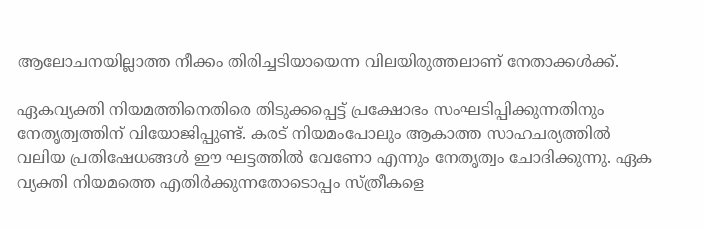ആലോചനയില്ലാത്ത നീക്കം തിരിച്ചടിയായെന്ന വിലയിരുത്തലാണ് നേതാക്കള്‍ക്ക്.

ഏകവ്യക്തി നിയമത്തിനെതിരെ തിടുക്കപ്പെട്ട് പ്രക്ഷോഭം സംഘടിപ്പിക്കുന്നതിനും നേതൃത്വത്തിന് വിയോജിപ്പുണ്ട്. കരട് നിയമംപോലും ആകാത്ത സാഹചര്യത്തില്‍ വലിയ പ്രതിഷേധങ്ങള്‍ ഈ ഘട്ടത്തില്‍ വേണോ എന്നും നേതൃത്വം ചോദിക്കുന്നു. ഏക വ്യക്തി നിയമത്തെ എതിര്‍ക്കുന്നതോടൊപ്പം സ്ത്രീകളെ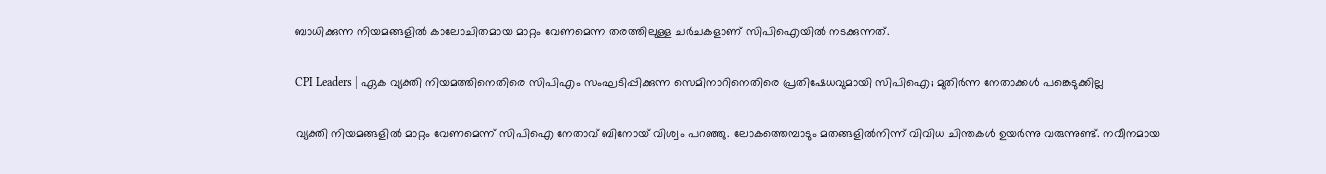ബാധിക്കുന്ന നിയമങ്ങളില്‍ കാലോചിതമായ മാറ്റം വേണമെന്ന തരത്തിലുള്ള ചര്‍ചകളാണ് സിപിഐയില്‍ നടക്കുന്നത്.

CPI Leaders | ഏക വ്യക്തി നിയമത്തിനെതിരെ സിപിഎം സംഘടിപ്പിക്കുന്ന സെമിനാറിനെതിരെ പ്രതിഷേധവുമായി സിപിഐ; മുതിര്‍ന്ന നേതാക്കള്‍ പങ്കെടുക്കില്ല

വ്യക്തി നിയമങ്ങളില്‍ മാറ്റം വേണമെന്ന് സിപിഐ നേതാവ് ബിനോയ് വിശ്വം പറഞ്ഞു. ലോകത്തെമ്പാടും മതങ്ങളില്‍നിന്ന് വിവിധ ചിന്തകള്‍ ഉയര്‍ന്നു വരുന്നുണ്ട്. നവീനമായ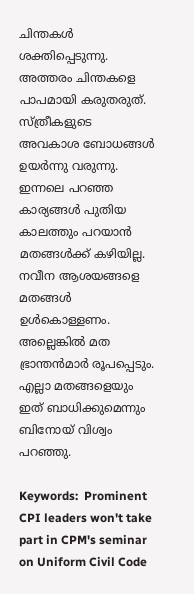ചിന്തകള്‍ ശക്തിപ്പെടുന്നു. അത്തരം ചിന്തകളെ പാപമായി കരുതരുത്. സ്ത്രീകളുടെ അവകാശ ബോധങ്ങള്‍ ഉയര്‍ന്നു വരുന്നു. ഇന്നലെ പറഞ്ഞ കാര്യങ്ങള്‍ പുതിയ കാലത്തും പറയാന്‍ മതങ്ങള്‍ക്ക് കഴിയില്ല. നവീന ആശയങ്ങളെ മതങ്ങള്‍ ഉള്‍കൊള്ളണം. അല്ലെങ്കില്‍ മത ഭ്രാന്തന്‍മാര്‍ രൂപപ്പെടും. എല്ലാ മതങ്ങളെയും ഇത് ബാധിക്കുമെന്നും ബിനോയ് വിശ്വം പറഞ്ഞു.

Keywords:  Prominent CPI leaders won't take part in CPM's seminar on Uniform Civil Code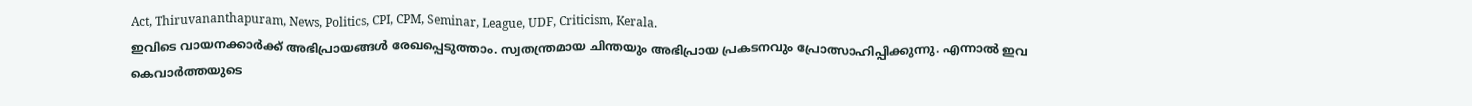Act, Thiruvananthapuram, News, Politics, CPI, CPM, Seminar, League, UDF, Criticism, Kerala.
ഇവിടെ വായനക്കാർക്ക് അഭിപ്രായങ്ങൾ രേഖപ്പെടുത്താം. സ്വതന്ത്രമായ ചിന്തയും അഭിപ്രായ പ്രകടനവും പ്രോത്സാഹിപ്പിക്കുന്നു. എന്നാൽ ഇവ കെവാർത്തയുടെ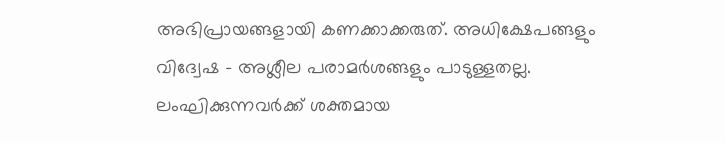അഭിപ്രായങ്ങളായി കണക്കാക്കരുത്. അധിക്ഷേപങ്ങളും വിദ്വേഷ - അശ്ലീല പരാമർശങ്ങളും പാടുള്ളതല്ല. ലംഘിക്കുന്നവർക്ക് ശക്തമായ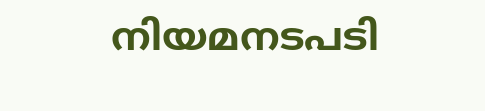നിയമനടപടി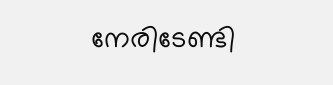നേരിടേണ്ടി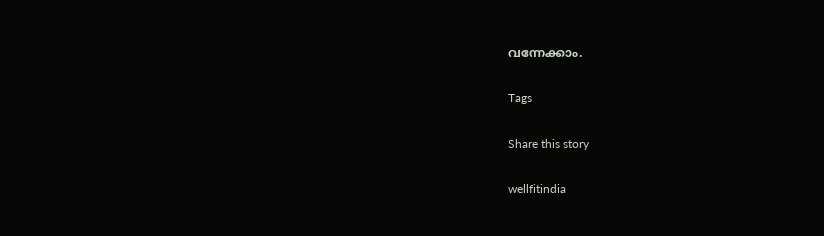വന്നേക്കാം.

Tags

Share this story

wellfitindia